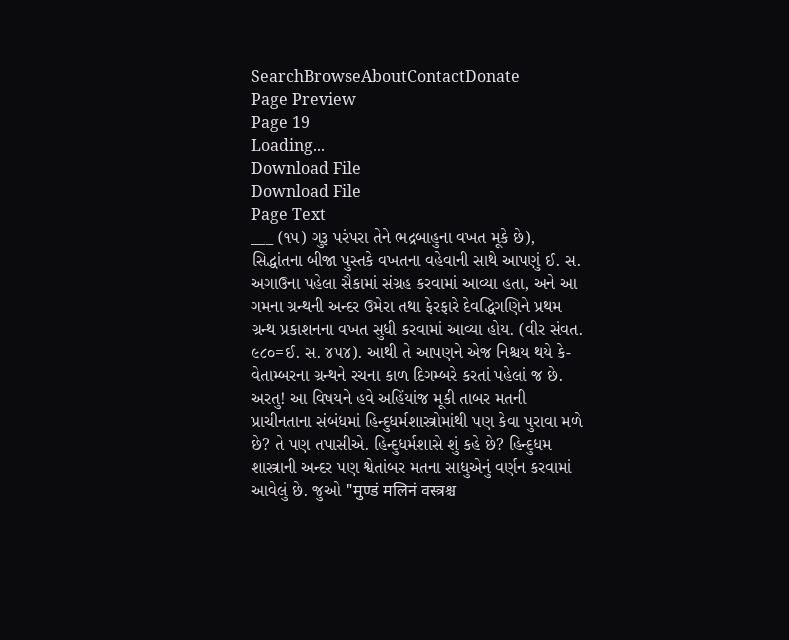SearchBrowseAboutContactDonate
Page Preview
Page 19
Loading...
Download File
Download File
Page Text
___ (૧૫) ગુરૂ પરંપરા તેને ભદ્રબાહુના વખત મૂકે છે), સિદ્ધાંતના બીજા પુસ્તકે વખતના વહેવાની સાથે આપણું ઈ. સ. અગાઉના પહેલા સૈકામાં સંગ્રહ કરવામાં આવ્યા હતા, અને આ ગમના ગ્રન્થની અન્દર ઉમેરા તથા ફેરફારે દેવદ્ધિગણિને પ્રથમ ગ્રન્થ પ્રકાશનના વખત સુધી કરવામાં આવ્યા હોય. (વીર સંવત. ૯૮૦=ઈ. સ. ૪૫૪). આથી તે આપણને એજ નિશ્ચય થયે કે-વેતામ્બરના ગ્રન્થને રચના કાળ દિગમ્બરે કરતાં પહેલાં જ છે. અરતુ! આ વિષયને હવે અહિંયાંજ મૂકી તાબર મતની પ્રાચીનતાના સંબંધમાં હિન્દુધર્મશાસ્ત્રોમાંથી પણ કેવા પુરાવા મળે છે? તે પણ તપાસીએ. હિન્દુધર્મશાસે શું કહે છે? હિન્દુધમ શાસ્ત્રાની અન્દર પણ શ્વેતાંબર મતના સાધુએનું વર્ણન કરવામાં આવેલું છે. જુઓ "मुण्डं मलिनं वस्त्रश्च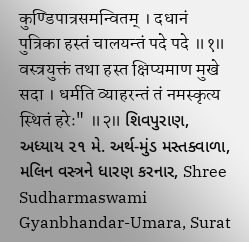कुण्डिपात्रसमन्वितम् । दधानं पुत्रिका हस्तं चालयन्तं पदे पदे ॥१॥ वस्त्रयुक्तं तथा हस्त क्षिप्यमाण मुखे सदा । धर्मति व्याहरन्तं तं नमस्कृत्य स्थितं हरेः" ॥२॥ શિવપુરાણ, અધ્યાય ૨૧ મે. અર્થ-મુંડ મસ્તક્વાળા, મલિન વસ્ત્રને ધારણ કરનાર, Shree Sudharmaswami Gyanbhandar-Umara, Surat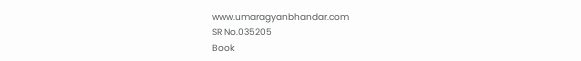www.umaragyanbhandar.com
SR No.035205
Book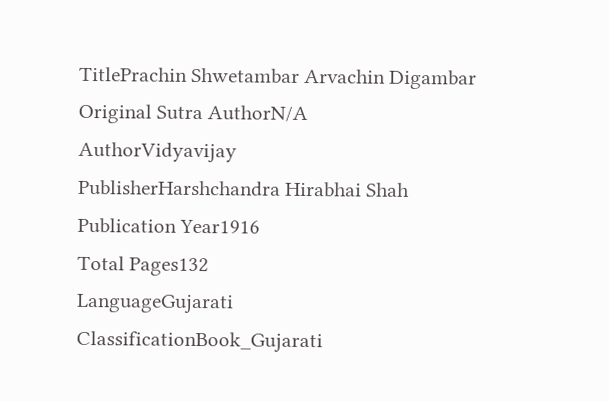TitlePrachin Shwetambar Arvachin Digambar
Original Sutra AuthorN/A
AuthorVidyavijay
PublisherHarshchandra Hirabhai Shah
Publication Year1916
Total Pages132
LanguageGujarati
ClassificationBook_Gujarati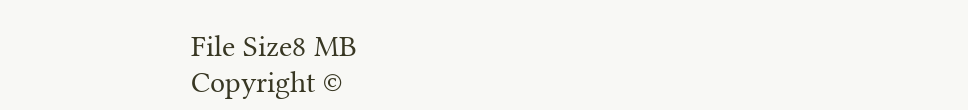File Size8 MB
Copyright ©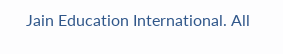Jain Education International. All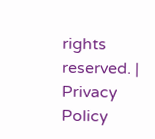rights reserved. | Privacy Policy